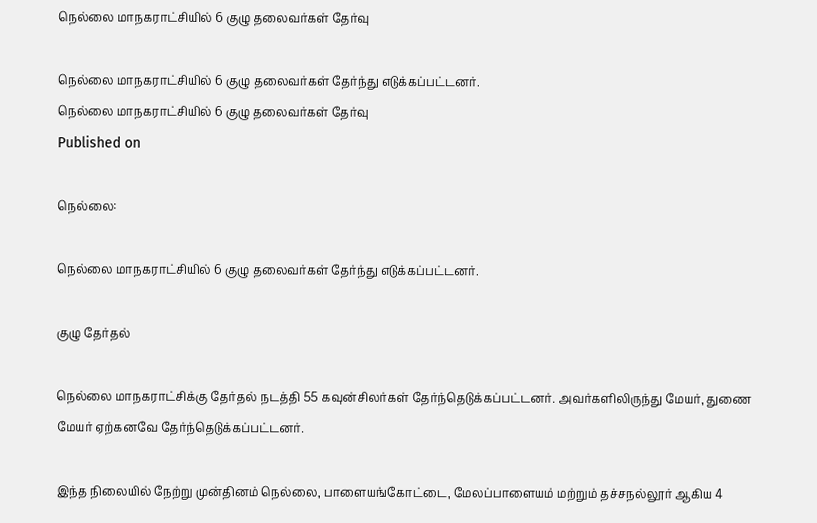நெல்லை மாநகராட்சியில் 6 குழு தலைவர்கள் தேர்வு

நெல்லை மாநகராட்சியில் 6 குழு தலைவர்கள் தேர்ந்து எடுக்கப்பட்டனர்.
நெல்லை மாநகராட்சியில் 6 குழு தலைவர்கள் தேர்வு
Published on

நெல்லை:

நெல்லை மாநகராட்சியில் 6 குழு தலைவர்கள் தேர்ந்து எடுக்கப்பட்டனர்.

குழு தேர்தல்

நெல்லை மாநகராட்சிக்கு தேர்தல் நடத்தி 55 கவுன்சிலர்கள் தேர்ந்தெடுக்கப்பட்டனர். அவர்களிலிருந்து மேயர், துணை மேயர் ஏற்கனவே தேர்ந்தெடுக்கப்பட்டனர்.

இந்த நிலையில் நேற்று முன்தினம் நெல்லை, பாளையங்கோட்டை, மேலப்பாளையம் மற்றும் தச்சநல்லூர் ஆகிய 4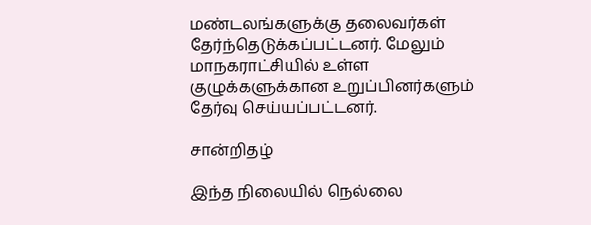மண்டலங்களுக்கு தலைவர்கள் தேர்ந்தெடுக்கப்பட்டனர். மேலும் மாநகராட்சியில் உள்ள குழுக்களுக்கான உறுப்பினர்களும் தேர்வு செய்யப்பட்டனர்.

சான்றிதழ்

இந்த நிலையில் நெல்லை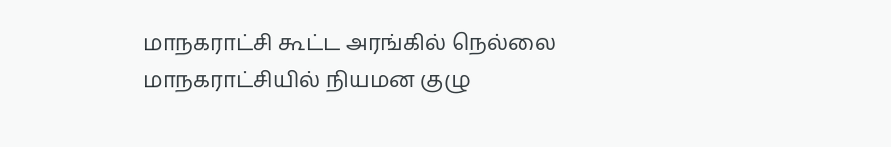மாநகராட்சி கூட்ட அரங்கில் நெல்லை மாநகராட்சியில் நியமன குழு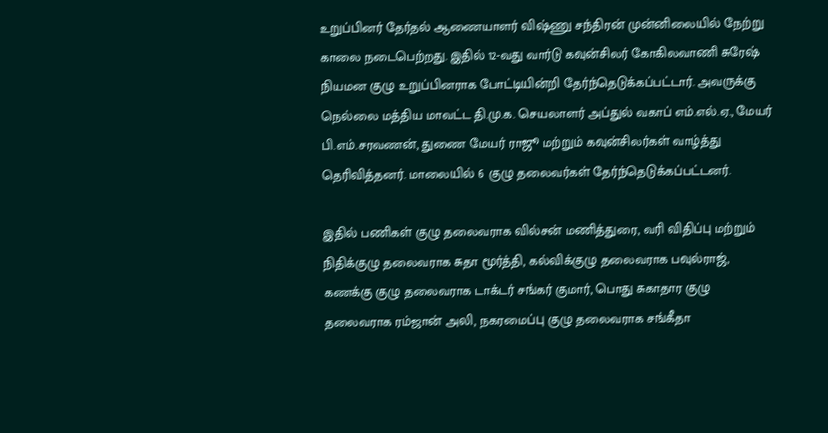உறுப்பினர் தேர்தல் ஆணையாளர் விஷ்ணு சந்திரன் முன்னிலையில் நேற்று காலை நடைபெற்றது. இதில் 12-வது வார்டு கவுன்சிலர் கோகிலவாணி சுரேஷ் நியமன குழு உறுப்பினராக போட்டியின்றி தேர்ந்தெடுக்கப்பட்டார். அவருக்கு நெல்லை மத்திய மாவட்ட தி.மு.க. செயலாளர் அப்துல் வகாப் எம்.எல்.ஏ., மேயர் பி.எம்.சரவணன், துணை மேயர் ராஜூ மற்றும் கவுன்சிலர்கள் வாழ்த்து தெரிவித்தனர். மாலையில் 6 குழு தலைவர்கள் தேர்ந்தெடுக்கப்பட்டனர்.

இதில் பணிகள் குழு தலைவராக வில்சன் மணித்துரை, வரி விதிப்பு மற்றும் நிதிக்குழு தலைவராக சுதா மூர்த்தி, கல்விக்குழு தலைவராக பவுல்ராஜ், கணக்கு குழு தலைவராக டாக்டர் சங்கர் குமார், பொது சுகாதார குழு தலைவராக ரம்ஜான் அலி, நகரமைப்பு குழு தலைவராக சங்கீதா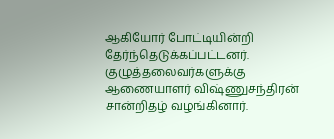ஆகியோர் போட்டியின்றி தேர்ந்தெடுக்கப்பட்டனர். குழுத்தலைவர்களுக்கு ஆணையாளர் விஷ்ணுசந்திரன் சான்றிதழ் வழங்கினார்.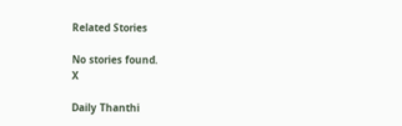Related Stories

No stories found.
X

Daily Thanthi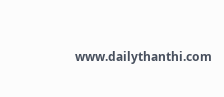www.dailythanthi.com